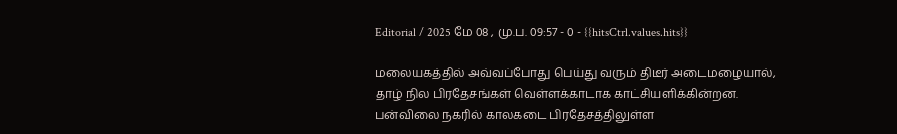Editorial / 2025 மே 08 , மு.ப. 09:57 - 0 - {{hitsCtrl.values.hits}}

மலையகத்தில் அவ்வப்போது பெய்து வரும் திடீர் அடைமழையால், தாழ் நில பிரதேசங்கள் வெள்ளக்காடாக காட்சியளிக்கின்றன.
பன்விலை நகரில் காலகடை பிரதேசத்திலுள்ள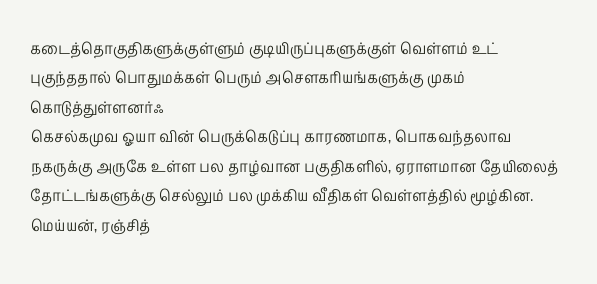கடைத்தொகுதிகளுக்குள்ளும் குடியிருப்புகளுக்குள் வெள்ளம் உட் புகுந்ததால் பொதுமக்கள் பெரும் அசௌகரியங்களுக்கு முகம் கொடுத்துள்ளனர்ஃ
கெசல்கமுவ ஓயா வின் பெருக்கெடுப்பு காரணமாக, பொகவந்தலாவ நகருக்கு அருகே உள்ள பல தாழ்வான பகுதிகளில், ஏராளமான தேயிலைத் தோட்டங்களுக்கு செல்லும் பல முக்கிய வீதிகள் வெள்ளத்தில் மூழ்கின.
மெய்யன், ரஞ்சித்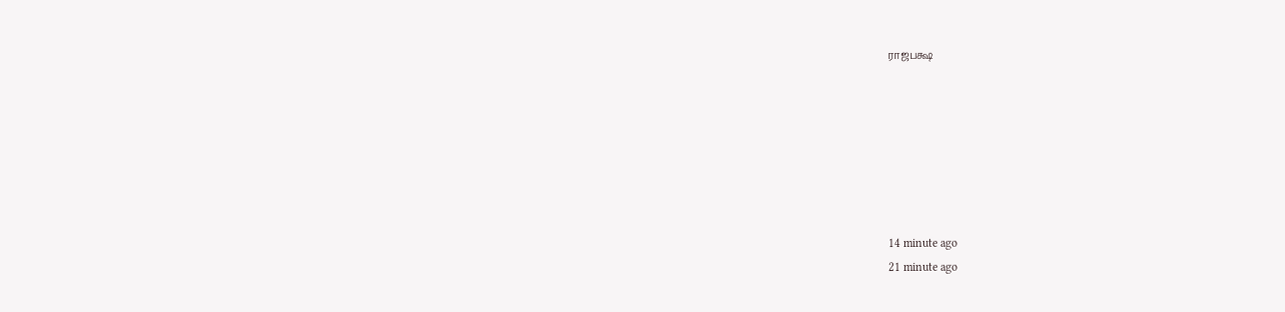ராஜபக்ஷ







14 minute ago
21 minute ago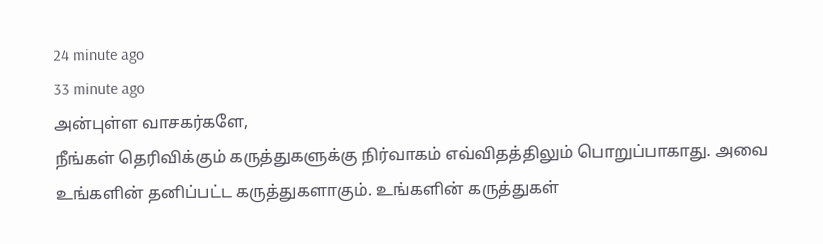24 minute ago
33 minute ago
அன்புள்ள வாசகர்களே,
நீங்கள் தெரிவிக்கும் கருத்துகளுக்கு நிர்வாகம் எவ்விதத்திலும் பொறுப்பாகாது. அவை உங்களின் தனிப்பட்ட கருத்துகளாகும். உங்களின் கருத்துகள்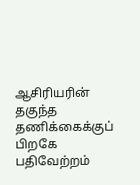ஆசிரியரின் தகுந்த தணிக்கைக்குப் பிறகே பதிவேற்றம்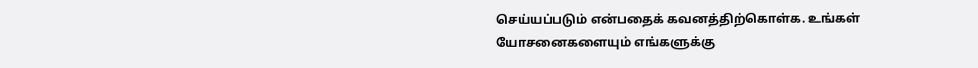செய்யப்படும் என்பதைக் கவனத்திற்கொள்க. உங்கள் யோசனைகளையும் எங்களுக்கு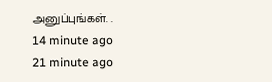அனுப்புங்கள். .
14 minute ago
21 minute ago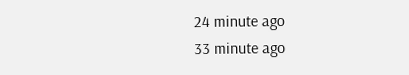24 minute ago
33 minute ago